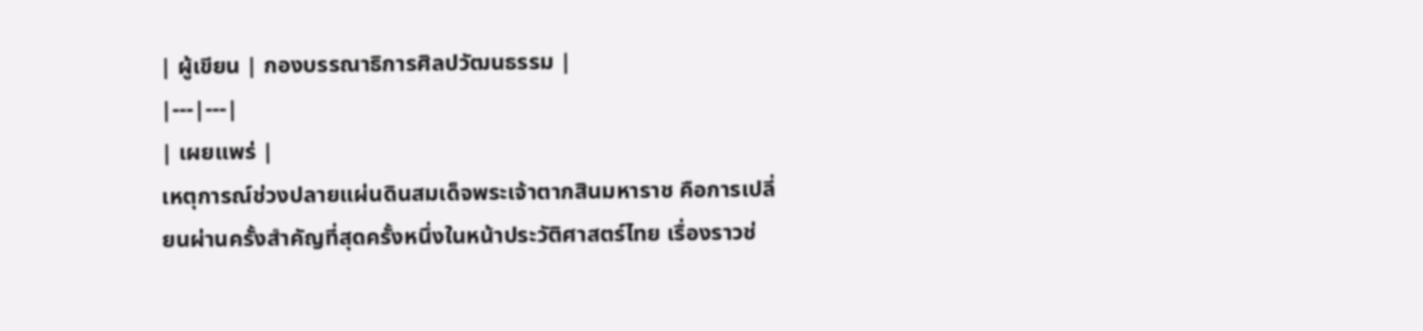| ผู้เขียน | กองบรรณาธิการศิลปวัฒนธรรม |
|---|---|
| เผยแพร่ |
เหตุการณ์ช่วงปลายแผ่นดินสมเด็จพระเจ้าตากสินมหาราช คือการเปลี่ยนผ่านครั้งสำคัญที่สุดครั้งหนึ่งในหน้าประวัติศาสตร์ไทย เรื่องราวช่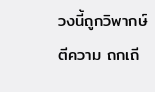วงนี้ถูกวิพากษ์ ตีความ ถกเถี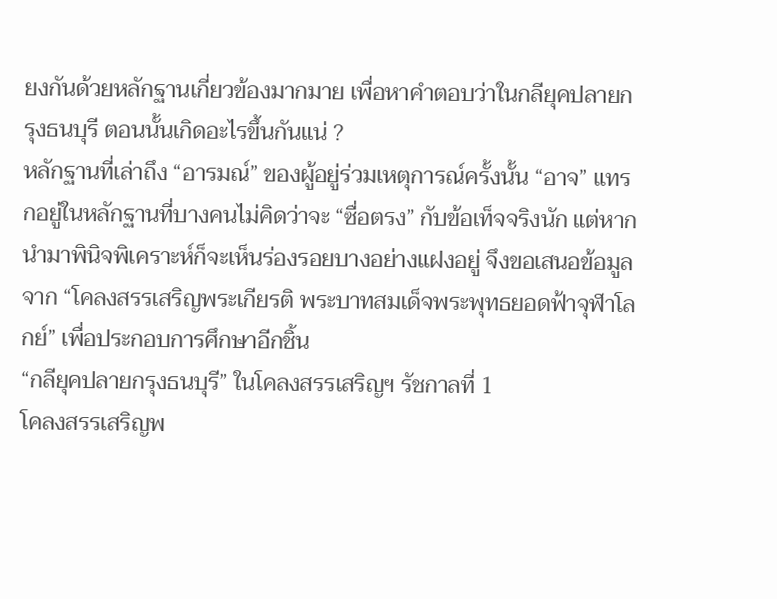ยงกันด้วยหลักฐานเกี่ยวข้องมากมาย เพื่อหาคำตอบว่าในกลียุคปลายกรุงธนบุรี ตอนนั้นเกิดอะไรขึ้นกันแน่ ?
หลักฐานที่เล่าถึง “อารมณ์” ของผู้อยู่ร่วมเหตุการณ์ครั้งนั้น “อาจ” แทรกอยู่ในหลักฐานที่บางคนไม่คิดว่าจะ “ซื่อตรง” กับข้อเท็จจริงนัก แต่หากนำมาพินิจพิเคราะห์ก็จะเห็นร่องรอยบางอย่างแฝงอยู่ จึงขอเสนอข้อมูลจาก “โคลงสรรเสริญพระเกียรติ พระบาทสมเด็จพระพุทธยอดฟ้าจุฬาโลกย์” เพื่อประกอบการศึกษาอีกชิ้น
“กลียุคปลายกรุงธนบุรี” ในโคลงสรรเสริญฯ รัชกาลที่ 1
โคลงสรรเสริญพ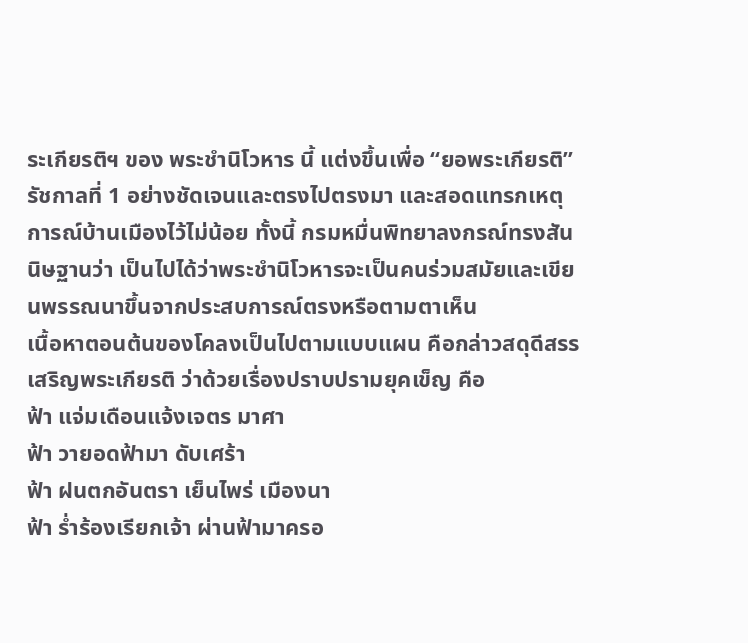ระเกียรติฯ ของ พระชำนิโวหาร นี้ แต่งขึ้นเพื่อ “ยอพระเกียรติ” รัชกาลที่ 1 อย่างชัดเจนและตรงไปตรงมา และสอดแทรกเหตุการณ์บ้านเมืองไว้ไม่น้อย ทั้งนี้ กรมหมื่นพิทยาลงกรณ์ทรงสันนิษฐานว่า เป็นไปได้ว่าพระชำนิโวหารจะเป็นคนร่วมสมัยและเขียนพรรณนาขึ้นจากประสบการณ์ตรงหรือตามตาเห็น
เนื้อหาตอนต้นของโคลงเป็นไปตามแบบแผน คือกล่าวสดุดีสรรเสริญพระเกียรติ ว่าด้วยเรื่องปราบปรามยุคเข็ญ คือ
ฟ้า แจ่มเดือนแจ้งเจตร มาศา
ฟ้า วายอดฟ้ามา ดับเศร้า
ฟ้า ฝนตกอันตรา เย็นไพร่ เมืองนา
ฟ้า ร่ำร้องเรียกเจ้า ผ่านฟ้ามาครอ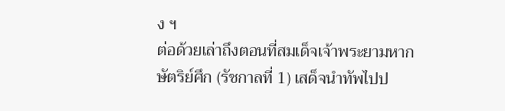ง ฯ
ต่อด้วยเล่าถึงตอนที่สมเด็จเจ้าพระยามหากษัตริย์ศึก (รัชกาลที่ 1) เสด็จนำทัพไปป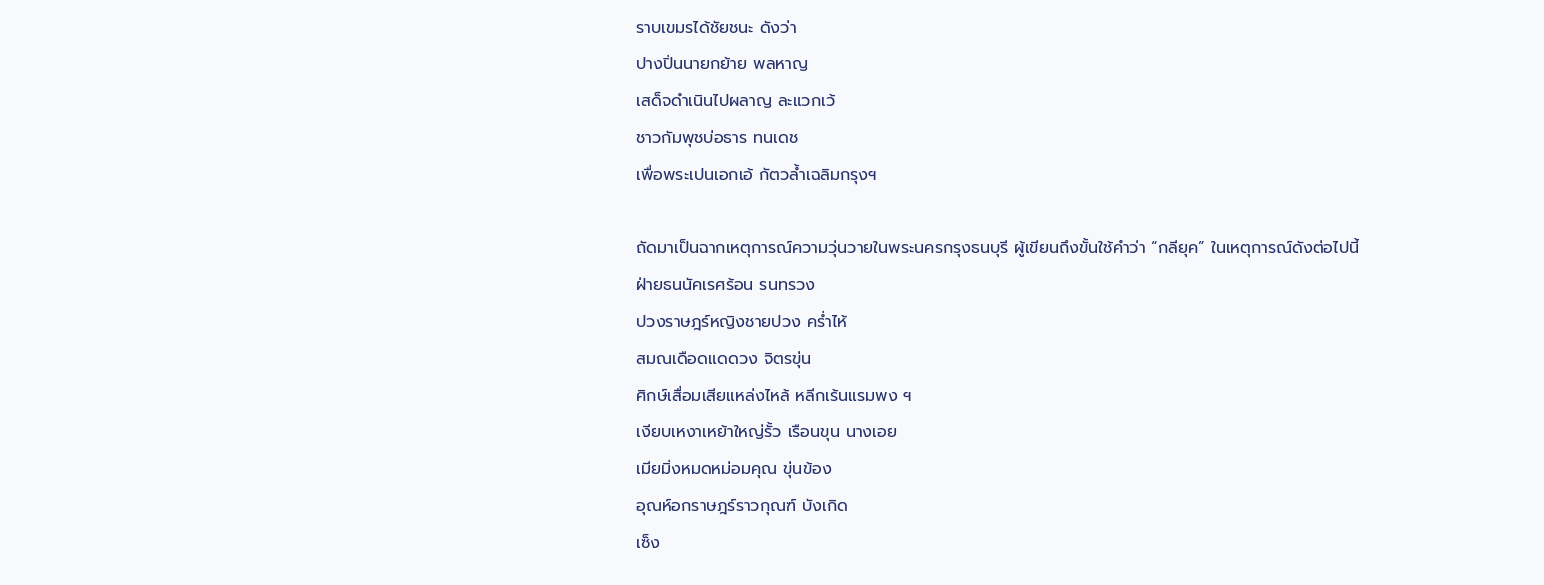ราบเขมรได้ชัยชนะ ดังว่า
ปางปิ่นนายกย้าย พลหาญ
เสด็จดำเนินไปผลาญ ละแวกเว้
ชาวกัมพุชบ่อธาร ทนเดช
เพื่อพระเปนเอกเอ้ กัตวล้ำเฉลิมกรุงฯ

ถัดมาเป็นฉากเหตุการณ์ความวุ่นวายในพระนครกรุงธนบุรี ผู้เขียนถึงขั้นใช้คำว่า “กลียุค” ในเหตุการณ์ดังต่อไปนี้
ฝ่ายธนนัคเรศร้อน รนทรวง
ปวงราษฎร์หญิงชายปวง คร่ำไห้
สมณเดือดแดดวง จิตรขุ่น
ศิกษ์เสื่อมเสียแหล่งไหล้ หลีกเร้นแรมพง ฯ
เงียบเหงาเหย้าใหญ่รั้ว เรือนขุน นางเอย
เมียมิ่งหมดหม่อมคุณ ขุ่นข้อง
อุณห์อกราษฎร์ราวกุณฑ์ บังเกิด
เซ็ง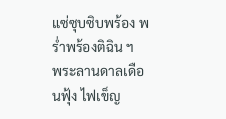แซ่ซุบซิบพร้อง พร่ำพร้องติฉิน ฯ
พระลานดาลเดือนฟุ้ง ไฟเข็ญ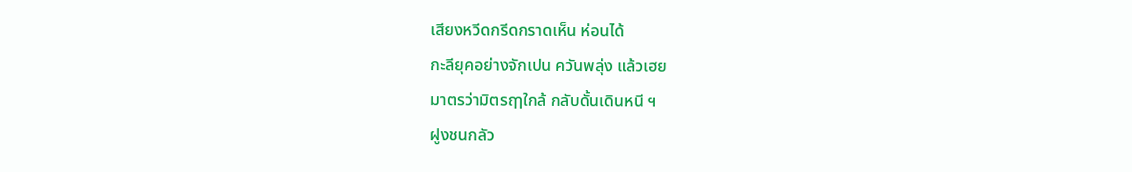เสียงหวีดกรีดกราดเห็น ห่อนได้
กะลียุคอย่างจักเปน ควันพลุ่ง แล้วเฮย
มาตรว่ามิตรฤๅใกล้ กลับดั้นเดินหนี ฯ
ฝูงชนกลัว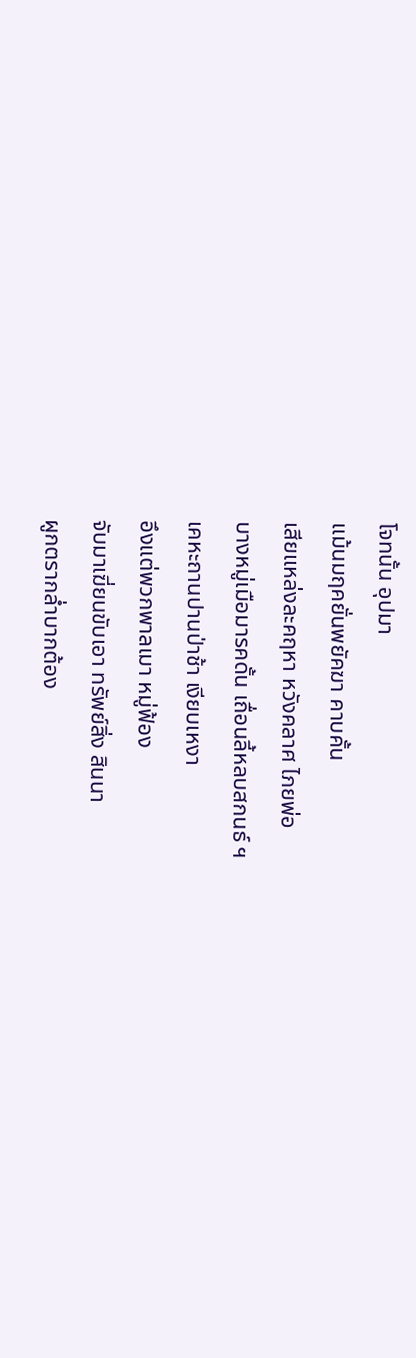โจทนั้น อุปมา
แม้นมฤคยั่นพยัคฆา คาบคั้น
เสียแหล่งละคฤหา หวังคลาศ ไภยพ่อ
บางหมู่เมือมารคดั้น เถื่อนลี้หลบสกนธ์ ฯ
เคหะถานปานป่าช้า เงียบเหงา
อึงแต่พวกพาลเมา หมู่ฟ้อง
จับมาเฆี่ยนขับเอา ทรัพย์สิ่ง สินนา
ผูกตรากล่ำบากต้อง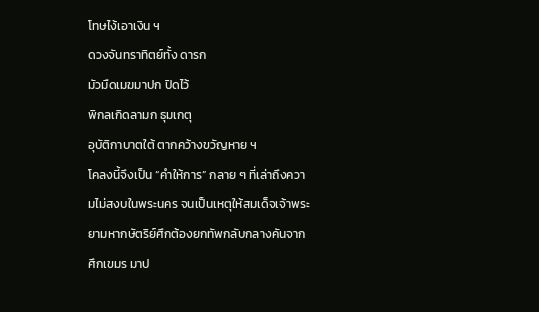โทษไง้เอาเงิน ฯ
ดวงจันทราทิตย์ทั้ง ดารก
มัวมืดเมฆมาปก ปิดไว้
พิกลเกิดลามก ธุมเกตุ
อุบัติกาบาตใต้ ตากคว้างขวัญหาย ฯ
โคลงนี้จึงเป็น “คำให้การ” กลาย ๆ ที่เล่าถึงความไม่สงบในพระนคร จนเป็นเหตุให้สมเด็จเจ้าพระยามหากษัตริย์ศึกต้องยกทัพกลับกลางคันจากศึกเขมร มาป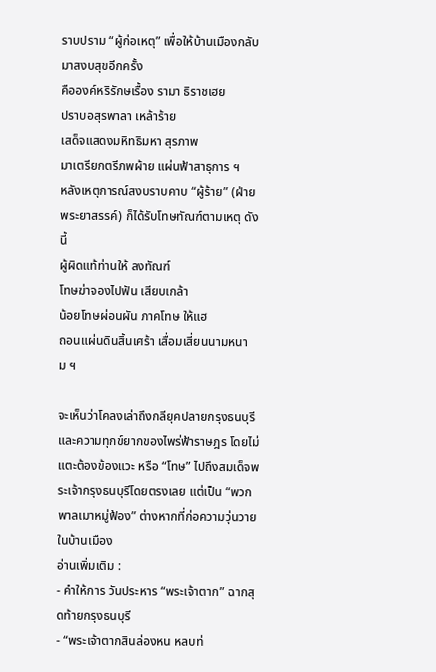ราบปราม “ผู้ก่อเหตุ” เพื่อให้บ้านเมืองกลับมาสงบสุขอีกครั้ง
คือองค์หริรักษเรื้อง รามา ธิราชเฮย
ปราบอสุรพาลา เหล้าร้าย
เสด็จแสดงมหิทธิมหา สุรภาพ
มาเตรียกตรีภพผ้าย แผ่นฟ้าสาธุการ ฯ
หลังเหตุการณ์สงบราบคาบ “ผู้ร้าย” (ฝ่ายพระยาสรรค์) ก็ได้รับโทษทัณฑ์ตามเหตุ ดังนี้
ผู้ผิดแท้ท่านให้ ลงทัณฑ์
โทษฆ่าจองไปฟัน เสียบเกล้า
น้อยโทษผ่อนผัน ภาคโทษ ให้แฮ
ถอนแผ่นดินสิ้นเศร้า เสื่อมเสี่ยนนามหนาม ฯ

จะเห็นว่าโคลงเล่าถึงกลียุคปลายกรุงธนบุรีและความทุกข์ยากของไพร่ฟ้าราษฎร โดยไม่แตะต้องข้องแวะ หรือ “โทษ” ไปถึงสมเด็จพระเจ้ากรุงธนบุรีโดยตรงเลย แต่เป็น “พวกพาลเมาหมู่ฟ้อง” ต่างหากที่ก่อความวุ่นวายในบ้านเมือง
อ่านเพิ่มเติม :
- คำให้การ วันประหาร “พระเจ้าตาก” ฉากสุดท้ายกรุงธนบุรี
- “พระเจ้าตากสินล่องหน หลบท่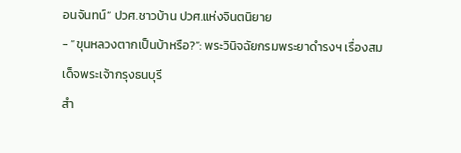อนจันทน์” ปวศ.ชาวบ้าน ปวศ.แห่งจินตนิยาย
- “ขุนหลวงตากเป็นบ้าหรือ?”: พระวินิจฉัยกรมพระยาดำรงฯ เรื่องสมเด็จพระเจ้ากรุงธนบุรี
สำ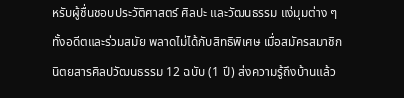หรับผู้ชื่นชอบประวัติศาสตร์ ศิลปะ และวัฒนธรรม แง่มุมต่าง ๆ ทั้งอดีตและร่วมสมัย พลาดไม่ได้กับสิทธิพิเศษ เมื่อสมัครสมาชิกนิตยสารศิลปวัฒนธรรม 12 ฉบับ (1 ปี) ส่งความรู้ถึงบ้านแล้ว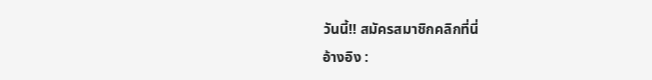วันนี้!! สมัครสมาชิกคลิกที่นี่
อ้างอิง :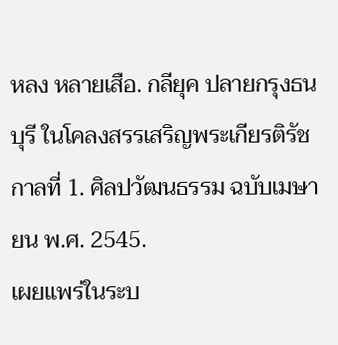หลง หลายเสือ. กลียุค ปลายกรุงธนบุรี ในโคลงสรรเสริญพระเกียรติรัชกาลที่ 1. ศิลปวัฒนธรรม ฉบับเมษายน พ.ศ. 2545.
เผยแพร่ในระบ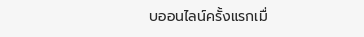บออนไลน์ครั้งแรกเมื่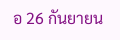อ 26 กันยายน